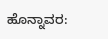ಹೊನ್ನಾವರ: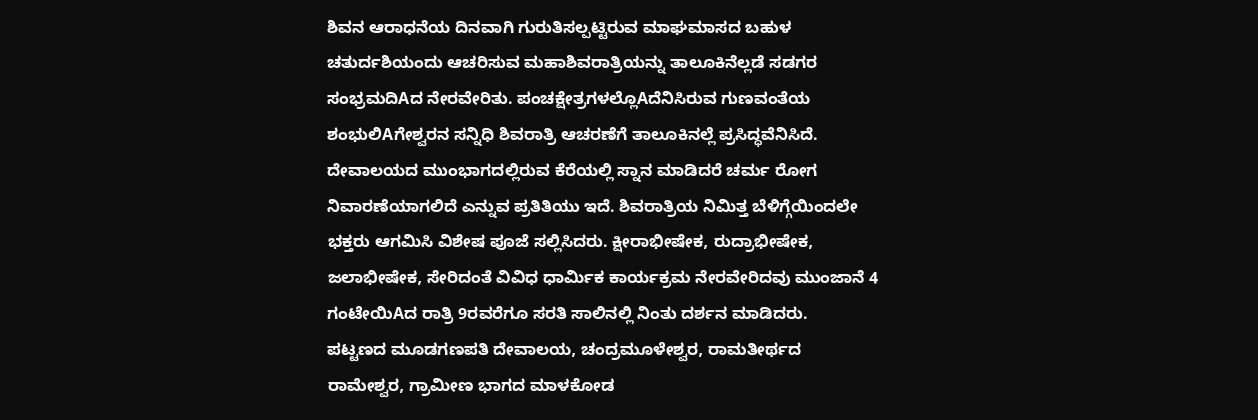ಶಿವನ ಆರಾಧನೆಯ ದಿನವಾಗಿ ಗುರುತಿಸಲ್ಪಟ್ಟಿರುವ ಮಾಘಮಾಸದ ಬಹುಳ ಚತುರ್ದಶಿಯಂದು ಆಚರಿಸುವ ಮಹಾಶಿವರಾತ್ರಿಯನ್ನು ತಾಲೂಕಿನೆಲ್ಲಡೆ ಸಡಗರ ಸಂಭ್ರಮದಿAದ ನೇರವೇರಿತು. ಪಂಚಕ್ಷೇತ್ರಗಳಲ್ಲೊAದೆನಿಸಿರುವ ಗುಣವಂತೆಯ ಶಂಭುಲಿAಗೇಶ್ವರನ ಸನ್ನಿಧಿ ಶಿವರಾತ್ರಿ ಆಚರಣೆಗೆ ತಾಲೂಕಿನಲ್ಲೆ ಪ್ರಸಿದ್ಧವೆನಿಸಿದೆ. ದೇವಾಲಯದ ಮುಂಭಾಗದಲ್ಲಿರುವ ಕೆರೆಯಲ್ಲಿ ಸ್ನಾನ ಮಾಡಿದರೆ ಚರ್ಮ ರೋಗ ನಿವಾರಣೆಯಾಗಲಿದೆ ಎನ್ನುವ ಪ್ರತಿತಿಯು ಇದೆ. ಶಿವರಾತ್ರಿಯ ನಿಮಿತ್ತ ಬೆಳಿಗ್ಗೆಯಿಂದಲೇ ಭಕ್ತರು ಆಗಮಿಸಿ ವಿಶೇಷ ಪೂಜೆ ಸಲ್ಲಿಸಿದರು. ಕ್ಷೀರಾಭೀಷೇಕ, ರುದ್ರಾಭೀಷೇಕ, ಜಲಾಭೀಷೇಕ, ಸೇರಿದಂತೆ ವಿವಿಧ ಧಾರ್ಮಿಕ ಕಾರ್ಯಕ್ರಮ ನೇರವೇರಿದವು ಮುಂಜಾನೆ 4 ಗಂಟೇಯಿAದ ರಾತ್ರಿ 9ರವರೆಗೂ ಸರತಿ ಸಾಲಿನಲ್ಲಿ ನಿಂತು ದರ್ಶನ ಮಾಡಿದರು.
ಪಟ್ಟಣದ ಮೂಡಗಣಪತಿ ದೇವಾಲಯ, ಚಂದ್ರಮೂಳೇಶ್ವರ, ರಾಮತೀರ್ಥದ ರಾಮೇಶ್ವರ, ಗ್ರಾಮೀಣ ಭಾಗದ ಮಾಳಕೋಡ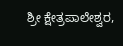ಶ್ರೀ ಕ್ಷೇತ್ರಪಾಲೇಶ್ವರ,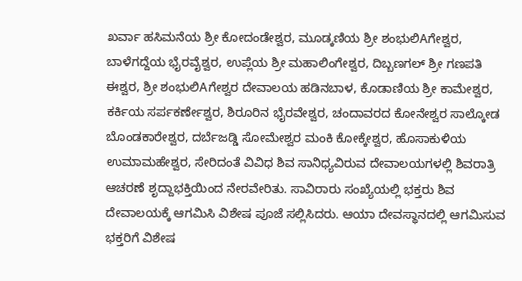ಖರ್ವಾ ಹಸಿಮನೆಯ ಶ್ರೀ ಕೋದಂಡೇಶ್ವರ, ಮೂಡ್ಕಣಿಯ ಶ್ರೀ ಶಂಭುಲಿAಗೇಶ್ವರ, ಬಾಳೆಗದ್ದೆಯ ಭೈರವೈಶ್ವರ, ಉಪ್ಲೆಯ ಶ್ರೀ ಮಹಾಲಿಂಗೇಶ್ವರ, ದಿಬ್ಬಣಗಲ್ ಶ್ರೀ ಗಣಪತಿ ಈಶ್ವರ, ಶ್ರೀ ಶಂಭುಲಿAಗೇಶ್ವರ ದೇವಾಲಯ ಹಡಿನಬಾಳ, ಕೊಡಾಣಿಯ ಶ್ರೀ ಕಾಮೇಶ್ವರ, ಕರ್ಕಿಯ ಸರ್ಪಕರ್ಣೇಶ್ವರ, ಶಿರೂರಿನ ಭೈರವೇಶ್ವರ, ಚಂದಾವರದ ಕೋನೇಶ್ವರ ಸಾಲ್ಕೋಡ ಬೊಂಡಕಾರೇಶ್ವರ, ದರ್ಬೆಜಡ್ಡಿ ಸೋಮೇಶ್ವರ ಮಂಕಿ ಕೋಕ್ಕೇಶ್ವರ, ಹೊಸಾಕುಳಿಯ ಉಮಾಮಹೇಶ್ವರ, ಸೇರಿದಂತೆ ವಿವಿಧ ಶಿವ ಸಾನಿಧ್ಯವಿರುವ ದೇವಾಲಯಗಳಲ್ಲಿ ಶಿವರಾತ್ರಿ ಆಚರಣೆ ಶೃದ್ದಾಭಕ್ತಿಯಿಂದ ನೇರವೇರಿತು. ಸಾವಿರಾರು ಸಂಖ್ಯೆಯಲ್ಲಿ ಭಕ್ತರು ಶಿವ ದೇವಾಲಯಕ್ಕೆ ಆಗಮಿಸಿ ವಿಶೇಷ ಪೂಜೆ ಸಲ್ಲಿಸಿದರು. ಆಯಾ ದೇವಸ್ಥಾನದಲ್ಲಿ ಆಗಮಿಸುವ ಭಕ್ತರಿಗೆ ವಿಶೇಷ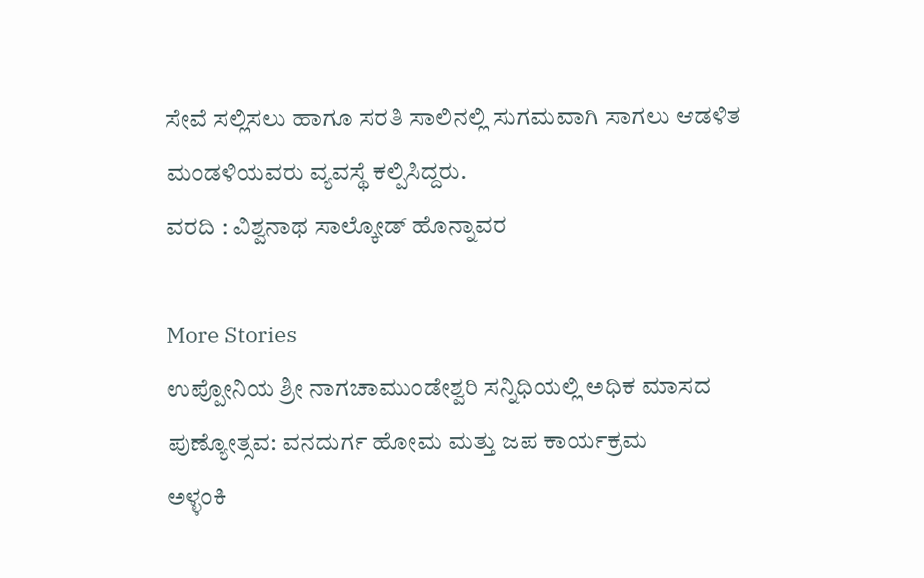ಸೇವೆ ಸಲ್ಲಿಸಲು ಹಾಗೂ ಸರತಿ ಸಾಲಿನಲ್ಲಿ ಸುಗಮವಾಗಿ ಸಾಗಲು ಆಡಳಿತ ಮಂಡಳಿಯವರು ವ್ಯವಸ್ಥೆ ಕಲ್ಪಿಸಿದ್ದರು.
ವರದಿ : ವಿಶ್ವನಾಥ ಸಾಲ್ಕೋಡ್ ಹೊನ್ನಾವರ

More Stories
ಉಪ್ಪೋನಿಯ ಶ್ರೀ ನಾಗಚಾಮುಂಡೇಶ್ವರಿ ಸನ್ನಿಧಿಯಲ್ಲಿ ಅಧಿಕ ಮಾಸದ ಪುಣ್ಯೋತ್ಸವ: ವನದುರ್ಗ ಹೋಮ ಮತ್ತು ಜಪ ಕಾರ್ಯಕ್ರಮ
ಅಳ್ಳಂಕಿ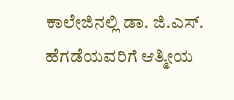ಕಾಲೇಜಿನಲ್ಲಿ ಡಾ. ಜಿ.ಎಸ್. ಹೆಗಡೆಯವರಿಗೆ ಆತ್ಮೀಯ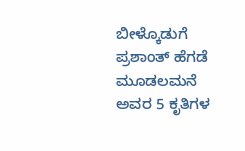ಬೀಳ್ಕೊಡುಗೆ
ಪ್ರಶಾಂತ್ ಹೆಗಡೆ ಮೂಡಲಮನೆ ಅವರ 5 ಕೃತಿಗಳ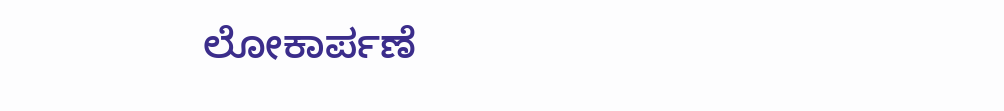ಲೋಕಾರ್ಪಣೆ